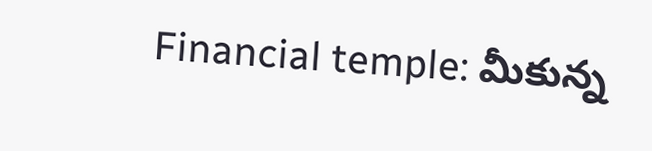Financial temple: మీకున్న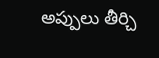అప్పులు తీర్చి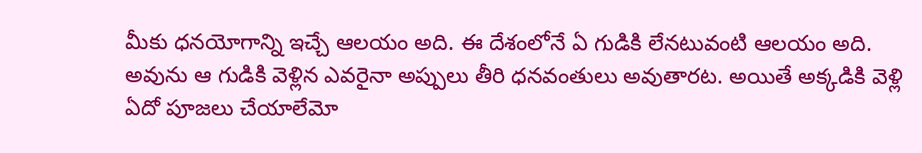మీకు ధనయోగాన్ని ఇచ్చే ఆలయం అది. ఈ దేశంలోనే ఏ గుడికి లేనటువంటి ఆలయం అది. అవును ఆ గుడికి వెళ్లిన ఎవరైనా అప్పులు తీరి ధనవంతులు అవుతారట. అయితే అక్కడికి వెళ్లి ఏదో పూజలు చేయాలేమో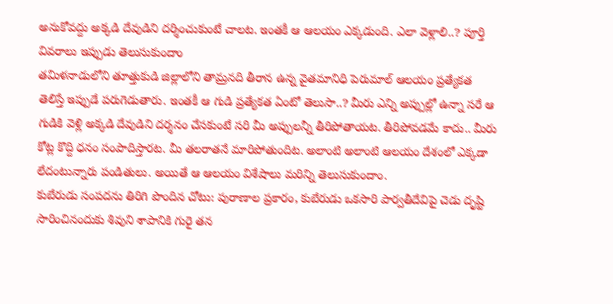అనుకోవద్దు అక్కడి దేవుడిని దర్శించుకుంటే చాలట. ఇంతకీ ఆ ఆలయం ఎక్కడుంది. ఎలా వెళ్లాలి..? పూర్తి వివరాలు ఇప్పుడు తెలుసుకుందాం
తమిళనాడులోని తూత్తుకుడి జిల్లాలోని తామ్రనది తీరాన ఉన్న వైతమానిధి పెరుమాల్ ఆలయం ప్రత్యేకత తెలిస్తే ఇప్పుడే పరుగెడుతారు. ఇంతకీ ఆ గుడి ప్రత్యేకత ఏంటో తెలుసా..? మీరు ఎన్ని అప్పుల్లో ఉన్నా సరే ఆ గుడికి వెళ్లి అక్కడి దేవుడిని దర్శనం చేసకుంటే సరి మీ అప్పులన్నీ తీరిపోతాయట. తీరిపోవడమే కాదు.. మీరు కోట్ల కొద్ది ధనం సంపాదిస్తారట. మీ తలరాతనే మారిపోతుందిట. అలాంటి అలాంటి ఆలయం దేశంలో ఎక్కడా లేదంటున్నారు పండితులు. అయితే ఆ ఆలయం విశేషాలు మరిన్ని తెలుసుకుందాం.
కుబేరుడు సంపదను తిరిగి పొందిన చోటు: పురాణాల ప్రకారం, కుబేరుడు ఒకసారి పార్వతీదేవిపై చెడు దృష్టి సారించినందుకు శివుని శాపానికి గురై తన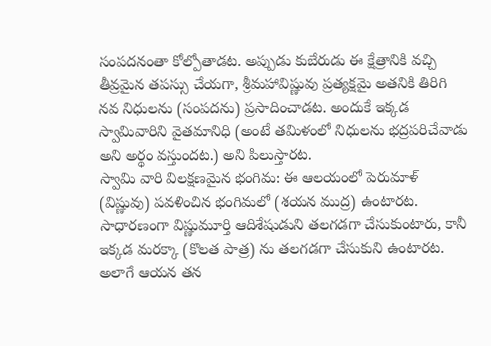సంపదనంతా కోల్పోతాడట. అప్పుడు కుబేరుడు ఈ క్షేత్రానికి వచ్చి తీవ్రమైన తపస్సు చేయగా, శ్రీమహావిష్ణువు ప్రత్యక్షమై అతనికి తిరిగి నవ నిధులను (సంపదను) ప్రసాదించాడట. అందుకే ఇక్కడ స్వామివారిని వైతమానిధి (అంటే తమిళంలో నిధులను భద్రపరిచేవాడు అని అర్థం వస్తుందట.) అని పిలుస్తారట.
స్వామి వారి విలక్షణమైన భంగిమ: ఈ ఆలయంలో పెరుమాళ్ (విష్ణువు) పవళించిన భంగిమలో (శయన ముద్ర) ఉంటారట. సాధారణంగా విష్ణుమూర్తి ఆదిశేషుడుని తలగడగా చేసుకుంటారు, కానీ ఇక్కడ మరక్కా (కొలత పాత్ర) ను తలగడగా చేసుకుని ఉంటారట. అలాగే ఆయన తన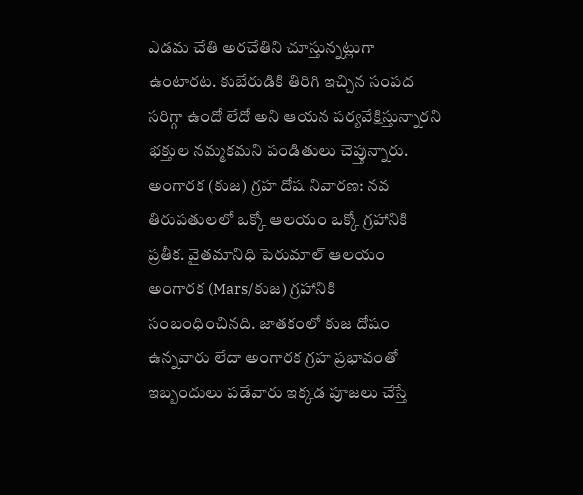ఎడమ చేతి అరచేతిని చూస్తున్నట్లుగా ఉంటారట. కుబేరుడికి తిరిగి ఇచ్చిన సంపద సరిగ్గా ఉందో లేదో అని ఆయన పర్యవేక్షిస్తున్నారని భక్తుల నమ్మకమని పండితులు చెప్తున్నారు.
అంగారక (కుజ) గ్రహ దోష నివారణ: నవ తిరుపతులలో ఒక్కో ఆలయం ఒక్కో గ్రహానికి ప్రతీక. వైతమానిధి పెరుమాల్ ఆలయం అంగారక (Mars/కుజ) గ్రహానికి సంబంధించినది. జాతకంలో కుజ దోషం ఉన్నవారు లేదా అంగారక గ్రహ ప్రభావంతో ఇబ్బందులు పడేవారు ఇక్కడ పూజలు చేస్తే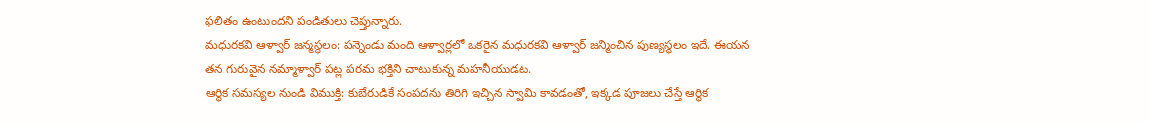ఫలితం ఉంటుందని పండితులు చెప్తున్నారు.
మధురకవి ఆళ్వార్ జన్మస్థలం: పన్నెండు మంది ఆళ్వార్లలో ఒకరైన మధురకవి ఆళ్వార్ జన్మించిన పుణ్యస్థలం ఇదే. ఈయన తన గురువైన నమ్మాళ్వార్ పట్ల పరమ భక్తిని చాటుకున్న మహనీయుడట.
ఆర్థిక సమస్యల నుండి విముక్తి: కుబేరుడికే సంపదను తిరిగి ఇచ్చిన స్వామి కావడంతో, ఇక్కడ పూజలు చేస్తే ఆర్థిక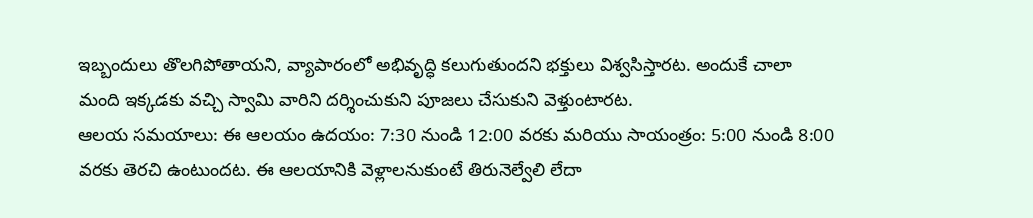ఇబ్బందులు తొలగిపోతాయని, వ్యాపారంలో అభివృద్ధి కలుగుతుందని భక్తులు విశ్వసిస్తారట. అందుకే చాలా మంది ఇక్కడకు వచ్చి స్వామి వారిని దర్శించుకుని పూజలు చేసుకుని వెళ్తుంటారట.
ఆలయ సమయాలు: ఈ ఆలయం ఉదయం: 7:30 నుండి 12:00 వరకు మరియు సాయంత్రం: 5:00 నుండి 8:00 వరకు తెరచి ఉంటుందట. ఈ ఆలయానికి వెళ్లాలనుకుంటే తిరునెల్వేలి లేదా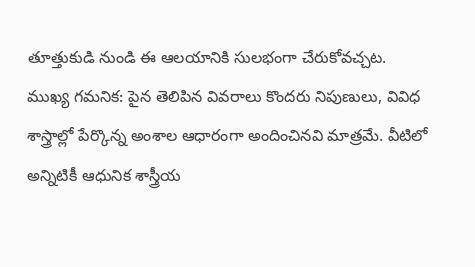తూత్తుకుడి నుండి ఈ ఆలయానికి సులభంగా చేరుకోవచ్చట.
ముఖ్య గమనిక: పైన తెలిపిన వివరాలు కొందరు నిపుణులు, వివిధ శాస్త్రాల్లో పేర్కొన్న అంశాల ఆధారంగా అందించినవి మాత్రమే. వీటిలో అన్నిటికీ ఆధునిక శాస్త్రీయ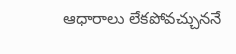ఆధారాలు లేకపోవచ్చుననే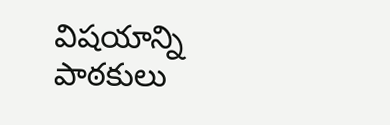విషయాన్ని పాఠకులు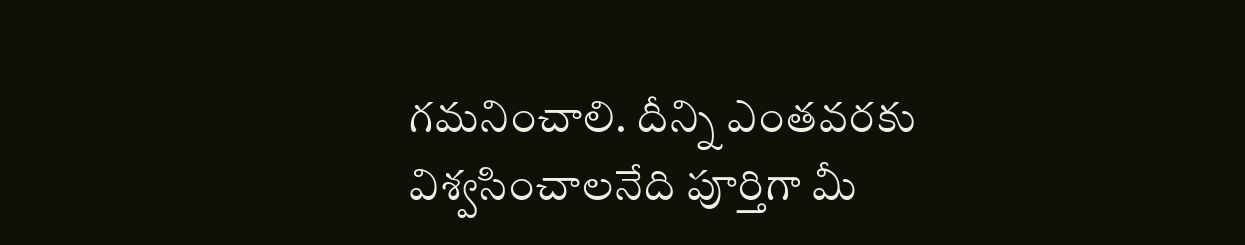గమనించాలి. దీన్ని ఎంతవరకు విశ్వసించాలనేది పూర్తిగా మీ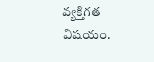వ్యక్తిగత విషయం.